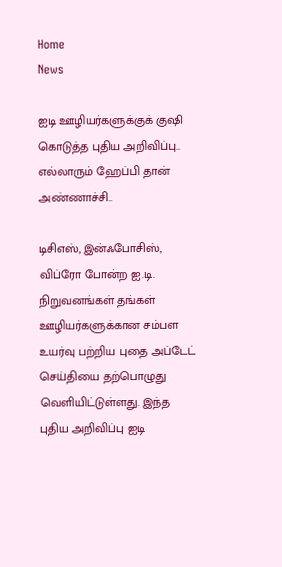Home
News

ஐடி ஊழியர்களுக்குக் குஷி கொடுத்த புதிய அறிவிப்பு.. எல்லாரும் ஹேப்பி தான் அண்ணாச்சி..

டிசிஎஸ், இன்ஃபோசிஸ், விப்ரோ போன்ற ஐ.டி. நிறுவனங்கள் தங்கள் ஊழியர்களுக்கான சம்பள உயர்வு பற்றிய புதை அப்டேட் செய்தியை தற்பொழுது வெளியிட்டுள்ளது. இந்த புதிய அறிவிப்பு ஐடி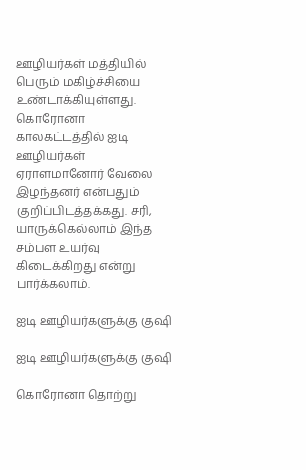ஊழியர்கள் மத்தியில் பெரும் மகிழ்ச்சியை உண்டாக்கியுள்ளது. கொரோனா காலகட்டத்தில் ஐடி ஊழியர்கள் ஏராளமானோர் வேலை இழந்தனர் என்பதும் குறிப்பிடத்தக்கது. சரி, யாருக்கெல்லாம் இந்த சம்பள உயர்வு கிடைக்கிறது என்று பார்க்கலாம்.

ஐடி ஊழியர்களுக்கு குஷி

ஐடி ஊழியர்களுக்கு குஷி

கொரோனா தொற்று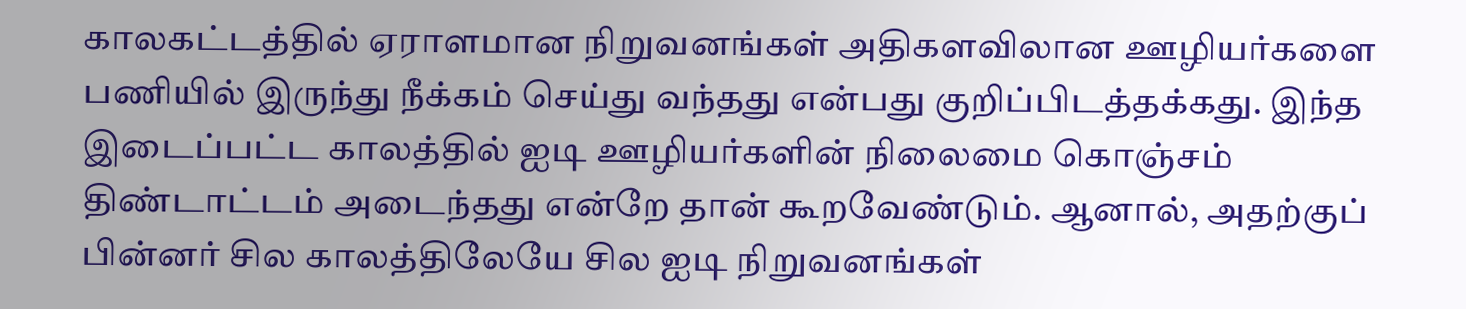காலகட்டத்தில் ஏராளமான நிறுவனங்கள் அதிகளவிலான ஊழியர்களை பணியில் இருந்து நீக்கம் செய்து வந்தது என்பது குறிப்பிடத்தக்கது. இந்த இடைப்பட்ட காலத்தில் ஐடி ஊழியர்களின் நிலைமை கொஞ்சம் திண்டாட்டம் அடைந்தது என்றே தான் கூறவேண்டும். ஆனால், அதற்குப் பின்னர் சில காலத்திலேயே சில ஐடி நிறுவனங்கள்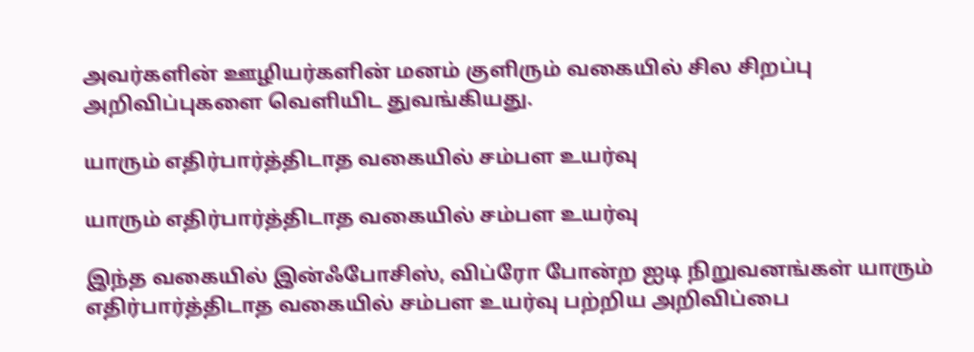அவர்களின் ஊழியர்களின் மனம் குளிரும் வகையில் சில சிறப்பு அறிவிப்புகளை வெளியிட துவங்கியது.

யாரும் எதிர்பார்த்திடாத வகையில் சம்பள உயர்வு

யாரும் எதிர்பார்த்திடாத வகையில் சம்பள உயர்வு

இந்த வகையில் இன்ஃபோசிஸ், விப்ரோ போன்ற ஐடி நிறுவனங்கள் யாரும் எதிர்பார்த்திடாத வகையில் சம்பள உயர்வு பற்றிய அறிவிப்பை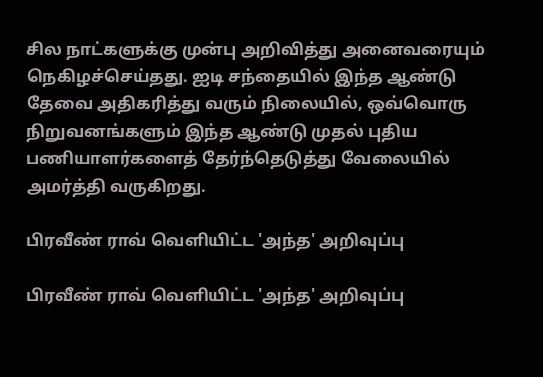சில நாட்களுக்கு முன்பு அறிவித்து அனைவரையும் நெகிழச்செய்தது. ஐடி சந்தையில் இந்த ஆண்டு தேவை அதிகரித்து வரும் நிலையில், ஒவ்வொரு நிறுவனங்களும் இந்த ஆண்டு முதல் புதிய பணியாளர்களைத் தேர்ந்தெடுத்து வேலையில் அமர்த்தி வருகிறது.

பிரவீண் ராவ் வெளியிட்ட 'அந்த' அறிவுப்பு

பிரவீண் ராவ் வெளியிட்ட 'அந்த' அறிவுப்பு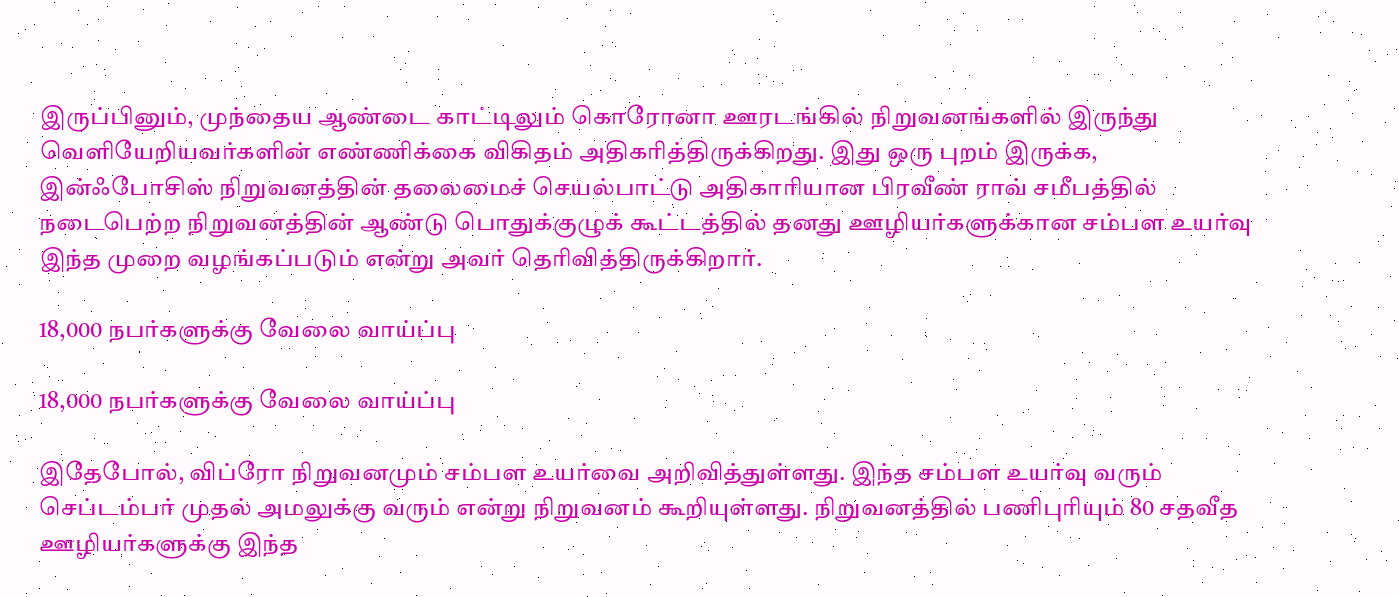இருப்பினும், முந்தைய ஆண்டை காட்டிலும் கொரோனா ஊரடங்கில் நிறுவனங்களில் இருந்து வெளியேறியவர்களின் எண்ணிக்கை விகிதம் அதிகரித்திருக்கிறது. இது ஒரு புறம் இருக்க, இன்ஃபோசிஸ் நிறுவனத்தின் தலைமைச் செயல்பாட்டு அதிகாரியான பிரவீண் ராவ் சமீபத்தில் நடைபெற்ற நிறுவனத்தின் ஆண்டு பொதுக்குழுக் கூட்டத்தில் தனது ஊழியர்களுக்கான சம்பள உயர்வு இந்த முறை வழங்கப்படும் என்று அவர் தெரிவித்திருக்கிறார்.

18,000 நபர்களுக்கு வேலை வாய்ப்பு

18,000 நபர்களுக்கு வேலை வாய்ப்பு

இதேபோல், விப்ரோ நிறுவனமும் சம்பள உயர்வை அறிவித்துள்ளது. இந்த சம்பள உயர்வு வரும் செப்டம்பர் முதல் அமலுக்கு வரும் என்று நிறுவனம் கூறியுள்ளது. நிறுவனத்தில் பணிபுரியும் 80 சதவீத ஊழியர்களுக்கு இந்த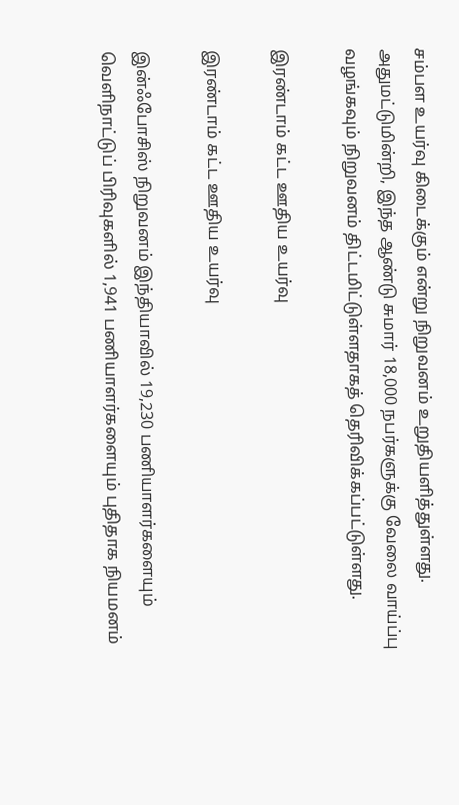சம்பள உயர்வு கிடைக்கும் என்று நிறுவனம் உறுதியளித்துள்ளது. அதுமட்டுமின்றி, இந்த ஆண்டு சுமார் 18,000 நபர்களுக்கு வேலை வாய்ப்பு வழங்கவும் நிறுவனம் திட்டமிட்டுள்ளதாகத் தெரிவிக்கப்பட்டுள்ளது.

இரண்டாம் கட்ட ஊதிய உயர்வு

இரண்டாம் கட்ட ஊதிய உயர்வு

இன்ஃபோசிஸ் நிறுவனம் இந்தியாவில் 19,230 பணியாளர்களையும் வெளிநாட்டுப் பிரிவுகளில் 1,941 பணியாளர்களையும் புதிதாக நியமனம்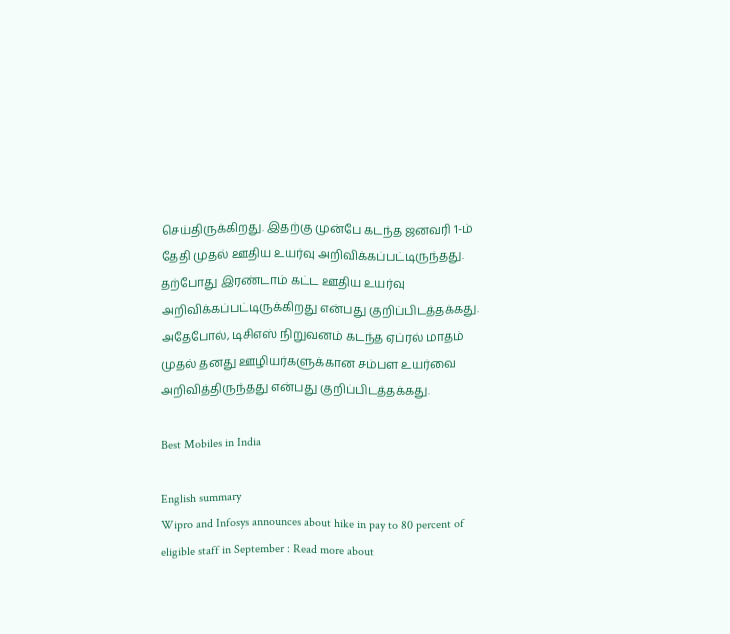செய்திருக்கிறது. இதற்கு முன்பே கடந்த ஜனவரி 1-ம் தேதி முதல் ஊதிய உயர்வு அறிவிக்கப்பட்டிருந்தது. தற்போது இரண்டாம் கட்ட ஊதிய உயர்வு அறிவிக்கப்பட்டிருக்கிறது என்பது குறிப்பிடத்தக்கது. அதேபோல், டிசிஎஸ் நிறுவனம் கடந்த ஏப்ரல் மாதம் முதல் தனது ஊழியர்களுக்கான சம்பள உயர்வை அறிவித்திருந்தது என்பது குறிப்பிடத்தக்கது.

Best Mobiles in India

English summary
Wipro and Infosys announces about hike in pay to 80 percent of eligible staff in September : Read more about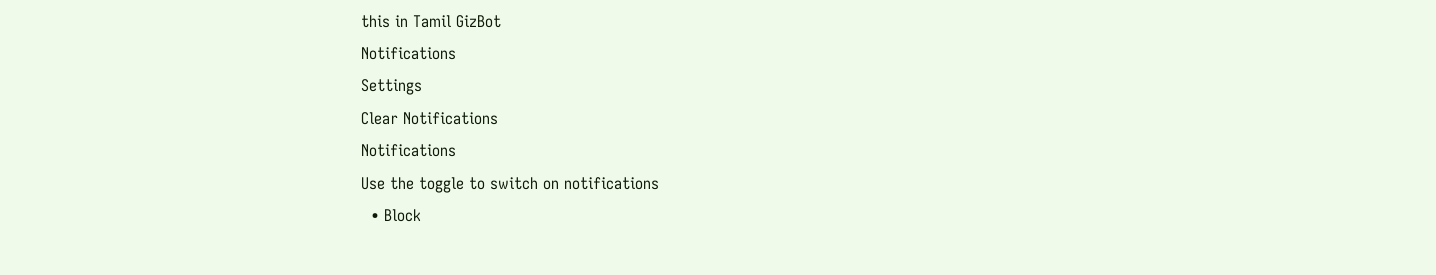this in Tamil GizBot
Notifications
Settings
Clear Notifications
Notifications
Use the toggle to switch on notifications
  • Block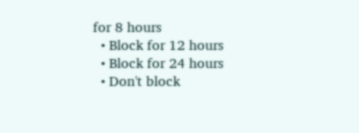for 8 hours
  • Block for 12 hours
  • Block for 24 hours
  • Don't block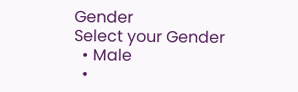Gender
Select your Gender
  • Male
  •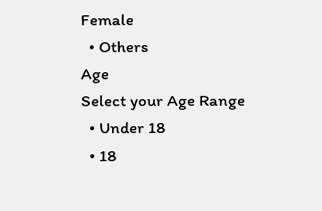Female
  • Others
Age
Select your Age Range
  • Under 18
  • 18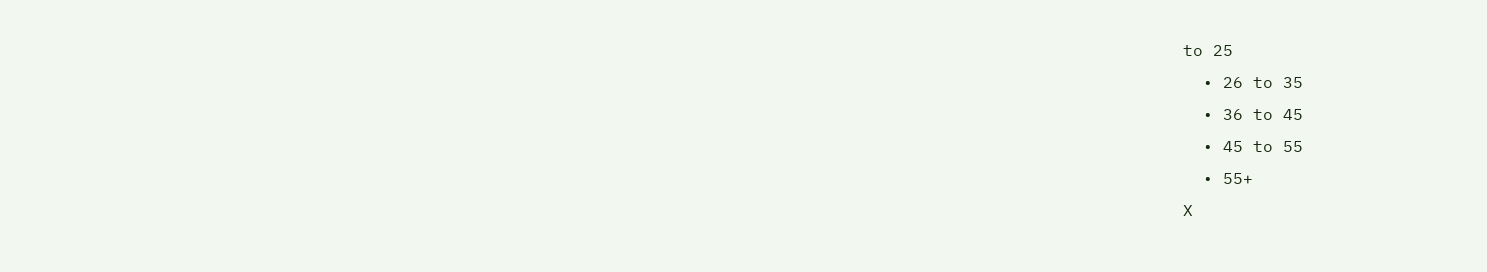to 25
  • 26 to 35
  • 36 to 45
  • 45 to 55
  • 55+
X